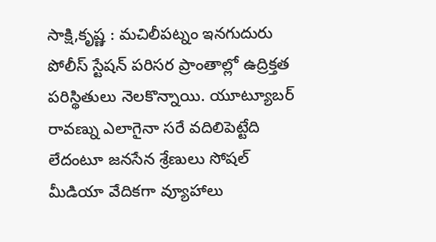సాక్షి,కృష్ణ : మచిలీపట్నం ఇనగుదురు పోలీస్ స్టేషన్ పరిసర ప్రాంతాల్లో ఉద్రిక్తత పరిస్థితులు నెలకొన్నాయి. యూట్యూబర్ రావణ్ను ఎలాగైనా సరే వదిలిపెట్టేది లేదంటూ జనసేన శ్రేణులు సోషల్ మీడియా వేదికగా వ్యూహాలు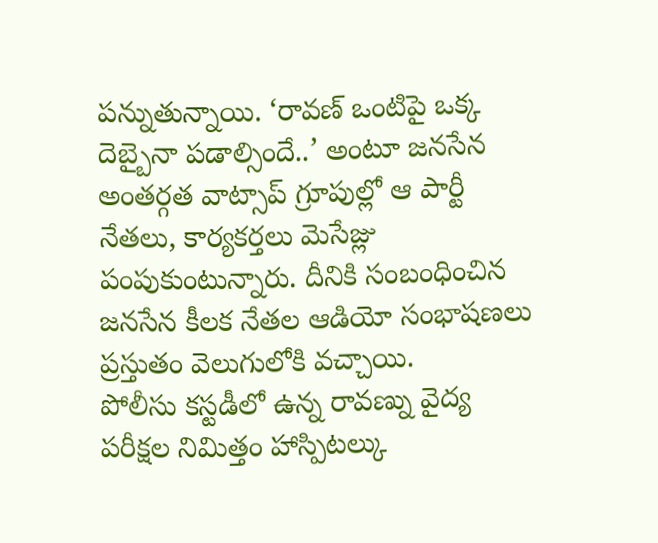పన్నుతున్నాయి. ‘రావణ్ ఒంటిపై ఒక్క దెబ్బైనా పడాల్సిందే..’ అంటూ జనసేన అంతర్గత వాట్సాప్ గ్రూపుల్లో ఆ పార్టీ నేతలు, కార్యకర్తలు మెసేజ్లు పంపుకుంటున్నారు. దీనికి సంబంధించిన జనసేన కీలక నేతల ఆడియో సంభాషణలు ప్రస్తుతం వెలుగులోకి వచ్చాయి.
పోలీసు కస్టడీలో ఉన్న రావణ్ను వైద్య పరీక్షల నిమిత్తం హాస్పిటల్కు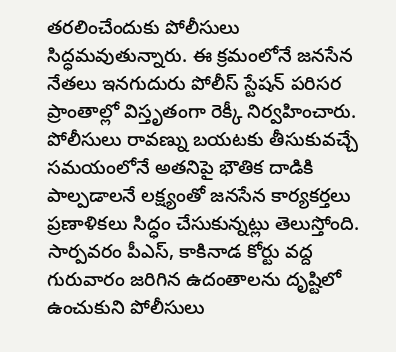తరలించేందుకు పోలీసులు సిద్ధమవుతున్నారు. ఈ క్రమంలోనే జనసేన నేతలు ఇనగుదురు పోలీస్ స్టేషన్ పరిసర ప్రాంతాల్లో విస్తృతంగా రెక్కీ నిర్వహించారు. పోలీసులు రావణ్ను బయటకు తీసుకువచ్చే సమయంలోనే అతనిపై భౌతిక దాడికి పాల్పడాలనే లక్ష్యంతో జనసేన కార్యకర్తలు ప్రణాళికలు సిద్ధం చేసుకున్నట్లు తెలుస్తోంది. సార్పవరం పీఎస్, కాకినాడ కోర్టు వద్ద గురువారం జరిగిన ఉదంతాలను దృష్టిలో ఉంచుకుని పోలీసులు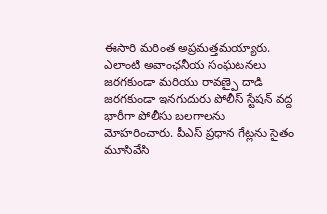ఈసారి మరింత అప్రమత్తమయ్యారు.
ఎలాంటి అవాంఛనీయ సంఘటనలు జరగకుండా మరియు రావణ్పై దాడి జరగకుండా ఇనగుదురు పోలీస్ స్టేషన్ వద్ద భారీగా పోలీసు బలగాలను మోహరించారు. పీఎస్ ప్రధాన గేట్లను సైతం మూసివేసి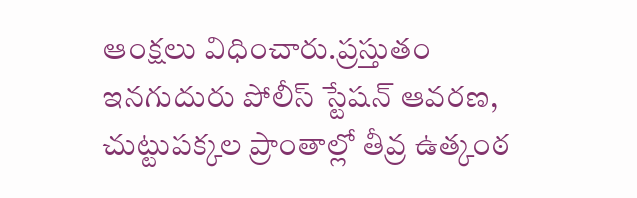ఆంక్షలు విధించారు.ప్రస్తుతం ఇనగుదురు పోలీస్ స్టేషన్ ఆవరణ, చుట్టుపక్కల ప్రాంతాల్లో తీవ్ర ఉత్కంఠ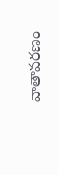వాతావరణం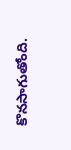కొనసాగుతోంది.